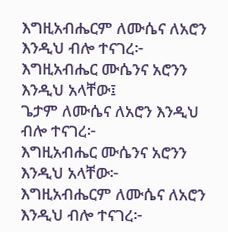እግዚአብሔርም ለሙሴና ለአሮን እንዲህ ብሎ ተናገረ፦
እግዚአብሔር ሙሴንና አሮንን እንዲህ አላቸው፤
ጌታም ለሙሴና ለአሮን እንዲህ ብሎ ተናገረ፦
እግዚአብሔር ሙሴንና አሮንን እንዲህ አላቸው፦
እግዚአብሔርም ለሙሴና ለአሮን እንዲህ ብሎ ተናገረ፦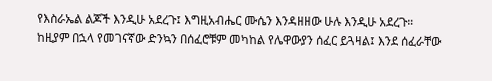የእስራኤል ልጆች እንዲሁ አደረጉ፤ እግዚአብሔር ሙሴን እንዳዘዘው ሁሉ እንዲሁ አደረጉ።
ከዚያም በኋላ የመገናኛው ድንኳን በሰፈሮቹም መካከል የሌዋውያን ሰፈር ይጓዛል፤ እንደ ሰፈራቸው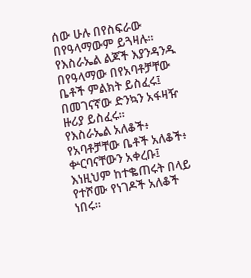ሰው ሁሉ በየስፍራው በየዓላማውም ይጓዛሉ።
የእስራኤል ልጆች እያንዳንዱ በየዓላማው በየአባቶቻቸው ቤቶች ምልክት ይስፈሩ፤ በመገናኛው ድንኳን አፋዛዥ ዙሪያ ይስፈሩ።
የእስራኤል አለቆች፥ የአባቶቻቸው ቤቶች አለቆች፥ ቍርባናቸውን አቀረቡ፤ እነዚህም ከተቈጠሩት በላይ የተሾሙ የነገዶች አለቆች ነበሩ።